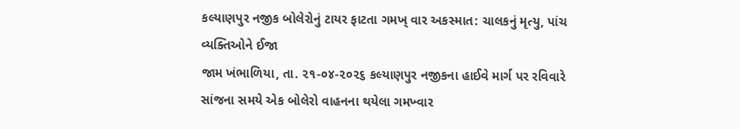કલ્યાણપુર નજીક બોલેરોનું ટાયર ફાટતા ગમખ્ વાર અકસ્માત: ચાલકનું મૃત્યુ, પાંચ વ્યક્તિઓને ઈજા
જામ ખંભાળિયા, તા. ૨૧-૦૪-૨૦૨૬ કલ્યાણપુર નજીકના હાઈવે માર્ગ પર રવિવારે સાંજના સમયે એક બોલેરો વાહનના થયેલા ગમખ્વાર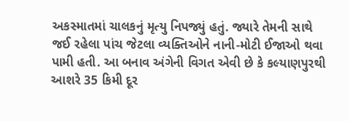અકસ્માતમાં ચાલકનું મૃત્યુ નિપજ્યું હતું. જ્યારે તેમની સાથે જઈ રહેલા પાંચ જેટલા વ્યક્તિઓને નાની-મોટી ઈજાઓ થવા પામી હતી. આ બનાવ અંગેની વિગત એવી છે કે કલ્યાણપુરથી આશરે 35 કિમી દૂર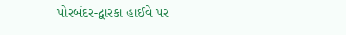પોરબંદર-દ્વારકા હાઈવે પર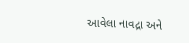આવેલા નાવદ્રા અને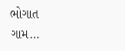ભોગાત ગામ…